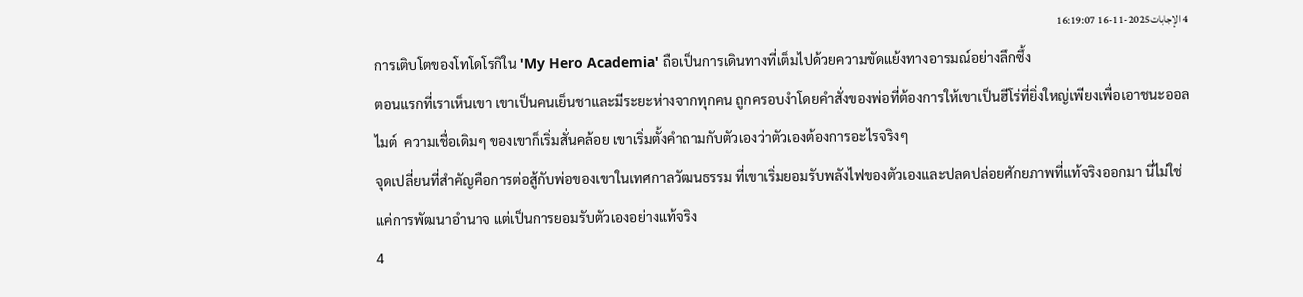4 الإجابات2025-11-16 16:19:07
การเติบโตของโทโดโรกิใน 'My Hero Academia' ถือเป็นการเดินทางที่เต็มไปด้วยความขัดแย้งทางอารมณ์อย่างลึกซึ้ง
ตอนแรกที่เราเห็นเขา เขาเป็นคนเย็นชาและมีระยะห่างจากทุกคน ถูกครอบงำโดยคำสั่งของพ่อที่ต้องการให้เขาเป็นฮีโร่ที่ยิ่งใหญ่เพียงเพื่อเอาชนะออลไมต์  ความเชื่อเดิมๆ ของเขาก็เริ่มสั่นคล้อย เขาเริ่มตั้งคำถามกับตัวเองว่าตัวเองต้องการอะไรจริงๆ
จุดเปลี่ยนที่สำคัญคือการต่อสู้กับพ่อของเขาในเทศกาลวัฒนธรรม ที่เขาเริ่มยอมรับพลังไฟของตัวเองและปลดปล่อยศักยภาพที่แท้จริงออกมา นี่ไม่ใช่แค่การพัฒนาอำนาจ แต่เป็นการยอมรับตัวเองอย่างแท้จริง
4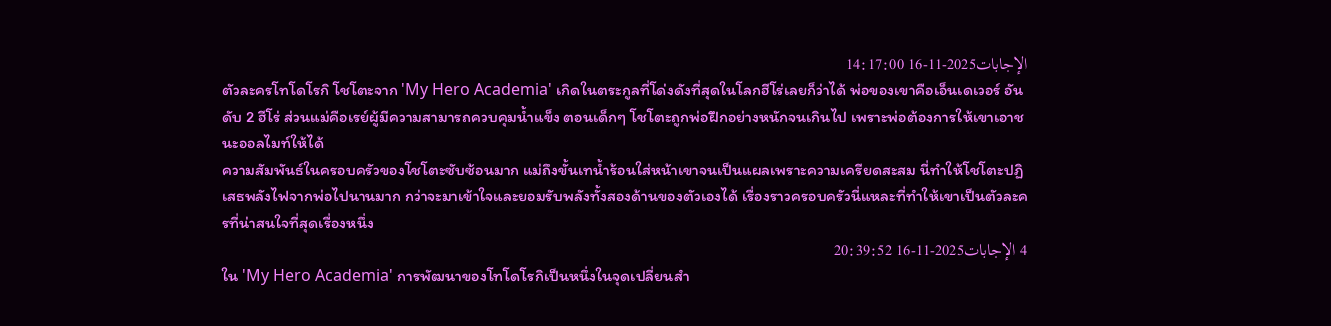الإجابات2025-11-16 14:17:00
ตัวละครโทโดโรกิ โชโตะจาก 'My Hero Academia' เกิดในตระกูลที่โด่งดังที่สุดในโลกฮีโร่เลยก็ว่าได้ พ่อของเขาคือเอ็นเดเวอร์ อันดับ 2 ฮีโร่ ส่วนแม่คือเรย์ผู้มีความสามารถควบคุมน้ำแข็ง ตอนเด็กๆ โชโตะถูกพ่อฝึกอย่างหนักจนเกินไป เพราะพ่อต้องการให้เขาเอาชนะออลไมท์ให้ได้
ความสัมพันธ์ในครอบครัวของโชโตะซับซ้อนมาก แม่ถึงขั้นเทน้ำร้อนใส่หน้าเขาจนเป็นแผลเพราะความเครียดสะสม นี่ทำให้โชโตะปฏิเสธพลังไฟจากพ่อไปนานมาก กว่าจะมาเข้าใจและยอมรับพลังทั้งสองด้านของตัวเองได้ เรื่องราวครอบครัวนี่แหละที่ทำให้เขาเป็นตัวละครที่น่าสนใจที่สุดเรื่องหนึ่ง
4 الإجابات2025-11-16 20:39:52
ใน 'My Hero Academia' การพัฒนาของโทโดโรกิเป็นหนึ่งในจุดเปลี่ยนสำ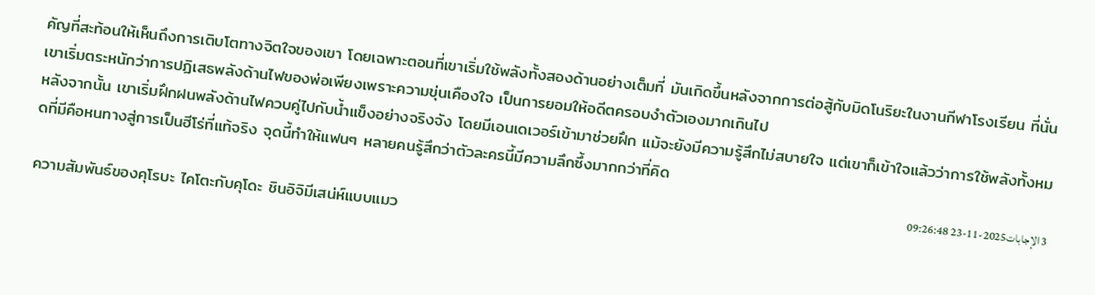คัญที่สะท้อนให้เห็นถึงการเติบโตทางจิตใจของเขา โดยเฉพาะตอนที่เขาเริ่มใช้พลังทั้งสองด้านอย่างเต็มที่ มันเกิดขึ้นหลังจากการต่อสู้กับมิดโนริยะในงานกีฬาโรงเรียน ที่นั่นเขาเริ่มตระหนักว่าการปฏิเสธพลังด้านไฟของพ่อเพียงเพราะความขุ่นเคืองใจ เป็นการยอมให้อดีตครอบงำตัวเองมากเกินไป
หลังจากนั้น เขาเริ่มฝึกฝนพลังด้านไฟควบคู่ไปกับน้ำแข็งอย่างจริงจัง โดยมีเอนเดเวอร์เข้ามาช่วยฝึก แม้จะยังมีความรู้สึกไม่สบายใจ แต่เขาก็เข้าใจแล้วว่าการใช้พลังทั้งหมดที่มีคือหนทางสู่การเป็นฮีโร่ที่แท้จริง จุดนี้ทำให้แฟนๆ หลายคนรู้สึกว่าตัวละครนี้มีความลึกซึ้งมากกว่าที่คิด
3 الإجابات2025-11-23 09:26:48
ความสัมพันธ์ของคุโรบะ ไคโตะกับคุโดะ ชินอิจิมีเสน่ห์แบบแมว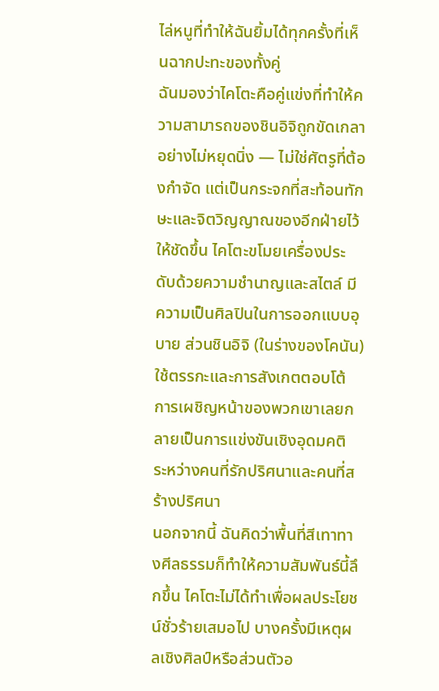ไล่หนูที่ทำให้ฉันยิ้มได้ทุกครั้งที่เห็นฉากปะทะของทั้งคู่
ฉันมองว่าไคโตะคือคู่แข่งที่ทำให้ความสามารถของชินอิจิถูกขัดเกลาอย่างไม่หยุดนิ่ง — ไม่ใช่ศัตรูที่ต้องกำจัด แต่เป็นกระจกที่สะท้อนทักษะและจิตวิญญาณของอีกฝ่ายไว้ให้ชัดขึ้น ไคโตะขโมยเครื่องประดับด้วยความชำนาญและสไตล์ มีความเป็นศิลปินในการออกแบบอุบาย ส่วนชินอิจิ (ในร่างของโคนัน) ใช้ตรรกะและการสังเกตตอบโต้ การเผชิญหน้าของพวกเขาเลยกลายเป็นการแข่งขันเชิงอุดมคติ ระหว่างคนที่รักปริศนาและคนที่สร้างปริศนา
นอกจากนี้ ฉันคิดว่าพื้นที่สีเทาทางศีลธรรมก็ทำให้ความสัมพันธ์นี้ลึกขึ้น ไคโตะไม่ได้ทำเพื่อผลประโยชน์ชั่วร้ายเสมอไป บางครั้งมีเหตุผลเชิงศิลป์หรือส่วนตัวอ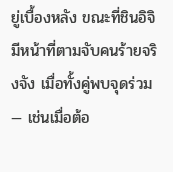ยู่เบื้องหลัง ขณะที่ชินอิจิมีหน้าที่ตามจับคนร้ายจริงจัง เมื่อทั้งคู่พบจุดร่วม — เช่นเมื่อต้อ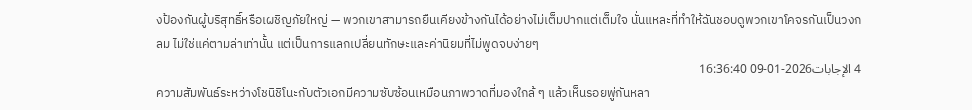งป้องกันผู้บริสุทธิ์หรือเผชิญภัยใหญ่ — พวกเขาสามารถยืนเคียงข้างกันได้อย่างไม่เต็มปากแต่เต็มใจ นั่นแหละที่ทำให้ฉันชอบดูพวกเขาโคจรกันเป็นวงกลม ไม่ใช่แค่ตามล่าเท่านั้น แต่เป็นการแลกเปลี่ยนทักษะและค่านิยมที่ไม่พูดจบง่ายๆ
4 الإجابات2026-01-09 16:36:40
ความสัมพันธ์ระหว่างโชนิชิโนะกับตัวเอกมีความซับซ้อนเหมือนภาพวาดที่มองใกล้ ๆ แล้วเห็นรอยพู่กันหลา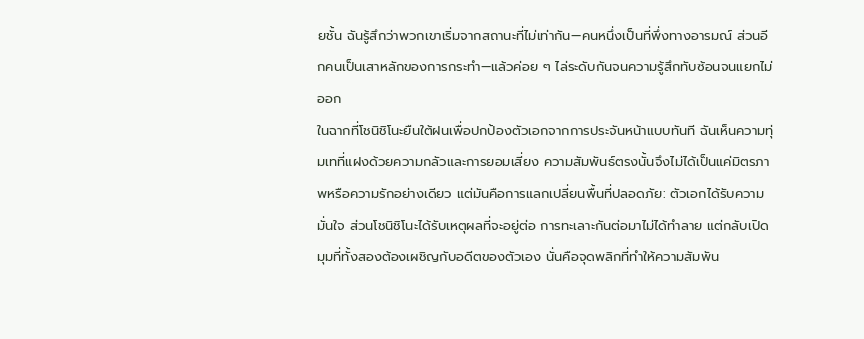ยชั้น ฉันรู้สึกว่าพวกเขาเริ่มจากสถานะที่ไม่เท่ากัน—คนหนึ่งเป็นที่พึ่งทางอารมณ์ ส่วนอีกคนเป็นเสาหลักของการกระทำ—แล้วค่อย ๆ ไล่ระดับกันจนความรู้สึกทับซ้อนจนแยกไม่ออก
ในฉากที่โชนิชิโนะยืนใต้ฝนเพื่อปกป้องตัวเอกจากการประจันหน้าแบบทันที ฉันเห็นความทุ่มเทที่แฝงด้วยความกลัวและการยอมเสี่ยง ความสัมพันธ์ตรงนั้นจึงไม่ได้เป็นแค่มิตรภาพหรือความรักอย่างเดียว แต่มันคือการแลกเปลี่ยนพื้นที่ปลอดภัย: ตัวเอกได้รับความมั่นใจ ส่วนโชนิชิโนะได้รับเหตุผลที่จะอยู่ต่อ การทะเลาะกันต่อมาไม่ได้ทำลาย แต่กลับเปิดมุมที่ทั้งสองต้องเผชิญกับอดีตของตัวเอง นั่นคือจุดพลิกที่ทำให้ความสัมพัน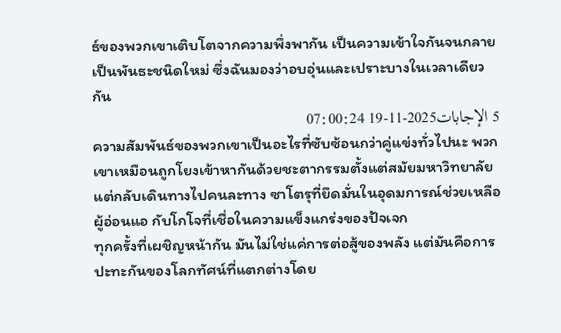ธ์ของพวกเขาเติบโตจากความพึ่งพากัน เป็นความเข้าใจกันจนกลายเป็นพันธะชนิดใหม่ ซึ่งฉันมองว่าอบอุ่นและเปราะบางในเวลาเดียวกัน
5 الإجابات2025-11-19 07:00:24
ความสัมพันธ์ของพวกเขาเป็นอะไรที่ซับซ้อนกว่าคู่แข่งทั่วไปนะ พวกเขาเหมือนถูกโยงเข้าหากันด้วยชะตากรรมตั้งแต่สมัยมหาวิทยาลัย แต่กลับเดินทางไปคนละทาง ซาโตรุที่ยึดมั่นในอุดมการณ์ช่วยเหลือผู้อ่อนแอ กับโกโจที่เชื่อในความแข็งแกร่งของปัจเจก
ทุกครั้งที่เผชิญหน้ากัน มันไม่ใช่แค่การต่อสู้ของพลัง แต่มันคือการปะทะกันของโลกทัศน์ที่แตกต่างโดย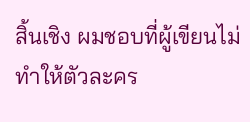สิ้นเชิง ผมชอบที่ผู้เขียนไม่ทำให้ตัวละคร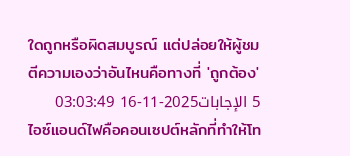ใดถูกหรือผิดสมบูรณ์ แต่ปล่อยให้ผู้ชมตีความเองว่าอันไหนคือทางที่ 'ถูกต้อง'
5 الإجابات2025-11-16 03:03:49
ไอซ์แอนด์ไฟคือคอนเซปต์หลักที่ทำให้โท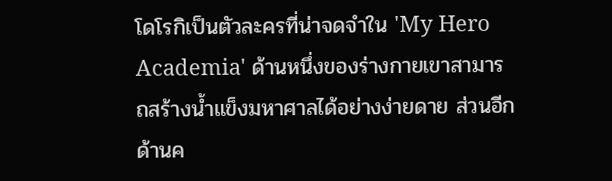โดโรกิเป็นตัวละครที่น่าจดจำใน 'My Hero Academia' ด้านหนึ่งของร่างกายเขาสามารถสร้างน้ำแข็งมหาศาลได้อย่างง่ายดาย ส่วนอีกด้านค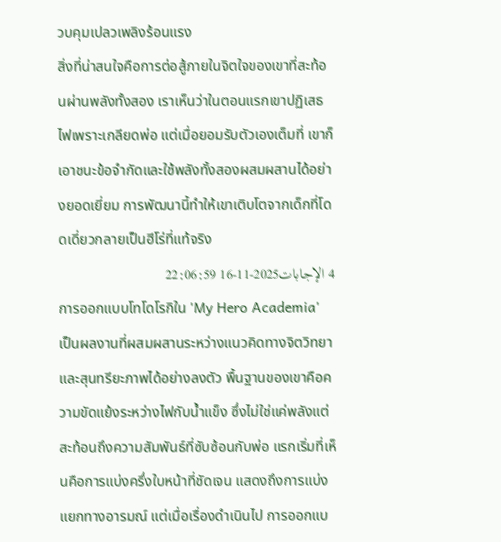วบคุมเปลวเพลิงร้อนแรง
สิ่งที่น่าสนใจคือการต่อสู้ภายในจิตใจของเขาที่สะท้อนผ่านพลังทั้งสอง เราเห็นว่าในตอนแรกเขาปฏิเสธไฟเพราะเกลียดพ่อ แต่เมื่อยอมรับตัวเองเต็มที่ เขาก็เอาชนะข้อจำกัดและใช้พลังทั้งสองผสมผสานได้อย่างยอดเยี่ยม การพัฒนานี้ทำให้เขาเติบโตจากเด็กที่โดดเดี่ยวกลายเป็นฮีโร่ที่แท้จริง
4 الإجابات2025-11-16 22:06:59
การออกแบบโทโดโรกิใน 'My Hero Academia' เป็นผลงานที่ผสมผสานระหว่างแนวคิดทางจิตวิทยาและสุนทรียะภาพได้อย่างลงตัว พื้นฐานของเขาคือความขัดแย้งระหว่างไฟกับน้ำแข็ง ซึ่งไม่ใช่แค่พลังแต่สะท้อนถึงความสัมพันธ์ที่ซับซ้อนกับพ่อ แรกเริ่มที่เห็นคือการแบ่งครึ่งใบหน้าที่ชัดเจน แสดงถึงการแบ่งแยกทางอารมณ์ แต่เมื่อเรื่องดำเนินไป การออกแบ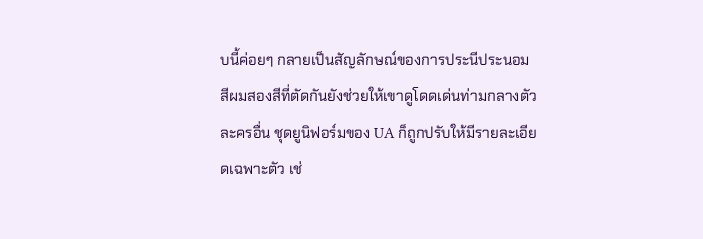บนี้ค่อยๆ กลายเป็นสัญลักษณ์ของการประนีประนอม
สีผมสองสีที่ตัดกันยังช่วยให้เขาดูโดดเด่นท่ามกลางตัวละครอื่น ชุดยูนิฟอร์มของ UA ก็ถูกปรับให้มีรายละเอียดเฉพาะตัว เช่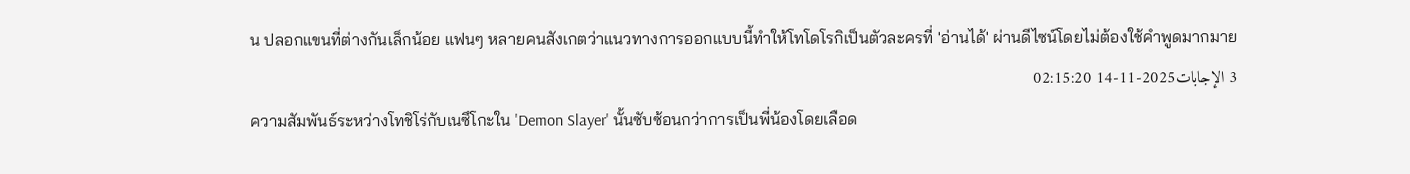น ปลอกแขนที่ต่างกันเล็กน้อย แฟนๆ หลายคนสังเกตว่าแนวทางการออกแบบนี้ทำให้โทโดโรกิเป็นตัวละครที่ 'อ่านได้' ผ่านดีไซน์โดยไม่ต้องใช้คำพูดมากมาย
3 الإجابات2025-11-14 02:15:20
ความสัมพันธ์ระหว่างโทชิโร่กับเนซึโกะใน 'Demon Slayer' นั้นซับซ้อนกว่าการเป็นพี่น้องโดยเลือด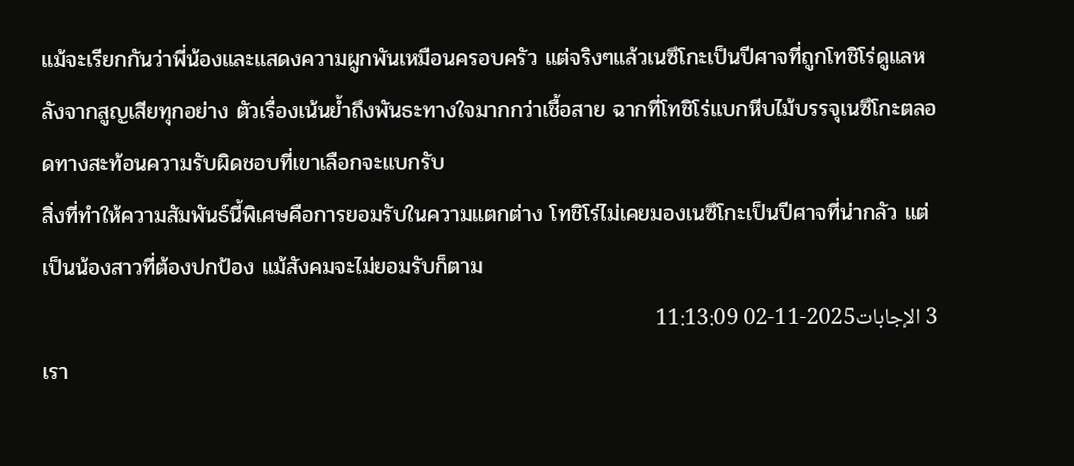แม้จะเรียกกันว่าพี่น้องและแสดงความผูกพันเหมือนครอบครัว แต่จริงๆแล้วเนซึโกะเป็นปีศาจที่ถูกโทชิโร่ดูแลหลังจากสูญเสียทุกอย่าง ตัวเรื่องเน้นย้ำถึงพันธะทางใจมากกว่าเชื้อสาย ฉากที่โทชิโร่แบกหีบไม้บรรจุเนซึโกะตลอดทางสะท้อนความรับผิดชอบที่เขาเลือกจะแบกรับ
สิ่งที่ทำให้ความสัมพันธ์นี้พิเศษคือการยอมรับในความแตกต่าง โทชิโร่ไม่เคยมองเนซึโกะเป็นปีศาจที่น่ากลัว แต่เป็นน้องสาวที่ต้องปกป้อง แม้สังคมจะไม่ยอมรับก็ตาม
3 الإجابات2025-11-02 11:13:09
เรา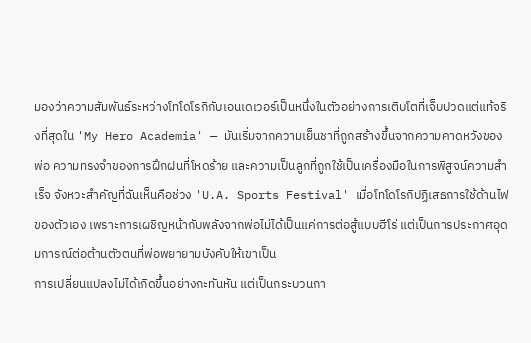มองว่าความสัมพันธ์ระหว่างโทโดโรกิกับเอนเดเวอร์เป็นหนึ่งในตัวอย่างการเติบโตที่เจ็บปวดแต่แท้จริงที่สุดใน 'My Hero Academia' — มันเริ่มจากความเย็นชาที่ถูกสร้างขึ้นจากความคาดหวังของพ่อ ความทรงจำของการฝึกฝนที่โหดร้าย และความเป็นลูกที่ถูกใช้เป็นเครื่องมือในการพิสูจน์ความสำเร็จ จังหวะสำคัญที่ฉันเห็นคือช่วง 'U.A. Sports Festival' เมื่อโทโดโรกิปฏิเสธการใช้ด้านไฟของตัวเอง เพราะการเผชิญหน้ากับพลังจากพ่อไม่ได้เป็นแค่การต่อสู้แบบฮีโร่ แต่เป็นการประกาศอุดมการณ์ต่อต้านตัวตนที่พ่อพยายามบังคับให้เขาเป็น
การเปลี่ยนแปลงไม่ได้เกิดขึ้นอย่างกะทันหัน แต่เป็นกระบวนกา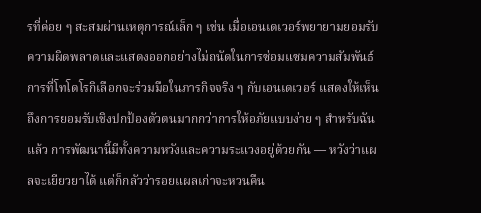รที่ค่อย ๆ สะสมผ่านเหตุการณ์เล็ก ๆ เช่น เมื่อเอนเดเวอร์พยายามยอมรับความผิดพลาดและแสดงออกอย่างไม่ถนัดในการซ่อมแซมความสัมพันธ์ การที่โทโดโรกิเลือกจะร่วมมือในภารกิจจริง ๆ กับเอนเดเวอร์ แสดงให้เห็นถึงการยอมรับเชิงปกป้องตัวตนมากกว่าการให้อภัยแบบง่าย ๆ สำหรับฉันแล้ว การพัฒนานี้มีทั้งความหวังและความระแวงอยู่ด้วยกัน — หวังว่าแผลจะเยียวยาได้ แต่ก็กลัวว่ารอยแผลเก่าจะหวนคืน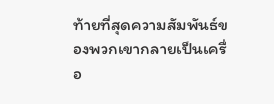ท้ายที่สุดความสัมพันธ์ของพวกเขากลายเป็นเครื่อ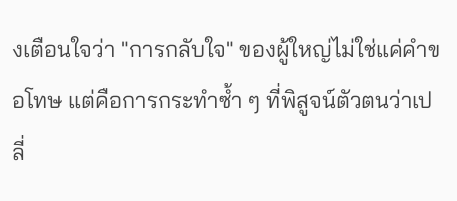งเตือนใจว่า "การกลับใจ" ของผู้ใหญ่ไม่ใช่แค่คำขอโทษ แต่คือการกระทำซ้ำ ๆ ที่พิสูจน์ตัวตนว่าเปลี่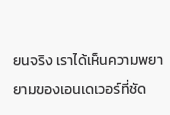ยนจริง เราได้เห็นความพยายามของเอนเดเวอร์ที่ชัด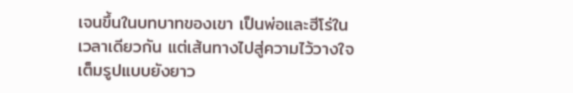เจนขึ้นในบทบาทของเขา เป็นพ่อและฮีโร่ในเวลาเดียวกัน แต่เส้นทางไปสู่ความไว้วางใจเต็มรูปแบบยังยาว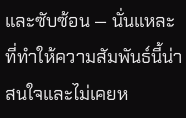และซับซ้อน — นั่นแหละที่ทำให้ความสัมพันธ์นี้น่าสนใจและไม่เคยห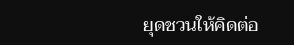ยุดชวนให้คิดต่อ